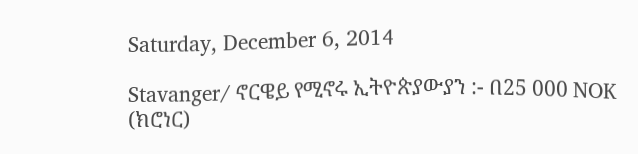Saturday, December 6, 2014

Stavanger/ ኖርዌይ የሚኖሩ ኢትዮጵያውያን :- በ25 000 NOK (ክሮነር)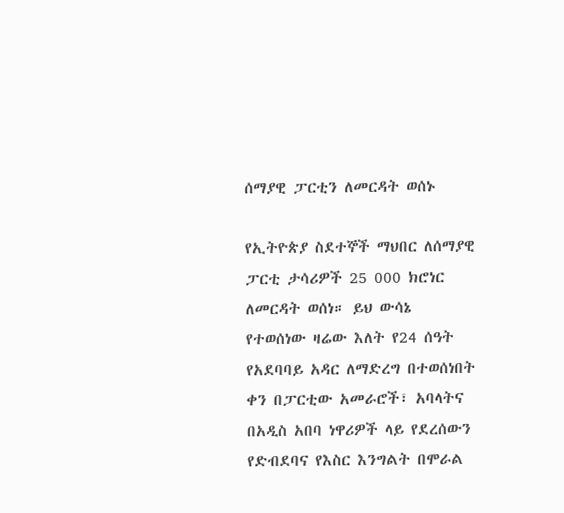ሰማያዊ ፓርቲን ለመርዳት ወሰኑ

የኢትዮጵያ ስደተኞች ማህበር ለሰማያዊ ፓርቲ ታሳሪዎች 25 000 ክሮነር ለመርዳት ወሰነ። ይህ ውሳኔ የተወሰነው ዛሬው እለት የ24 ሰዓት የአደባባይ አዳር ለማድረግ በተወሰነበት ቀን በፓርቲው አመራሮች፣ አባላትና በአዲስ አበባ ነዋሪዎች ላይ የደረሰውን የድብደባና የእስር እንግልት በሞራል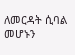ለመርዳት ሲባል መሆኑን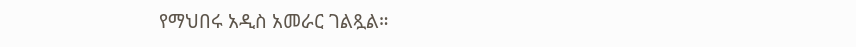የማህበሩ አዲስ አመራር ገልጿል።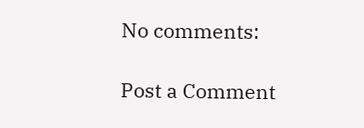No comments:

Post a Comment